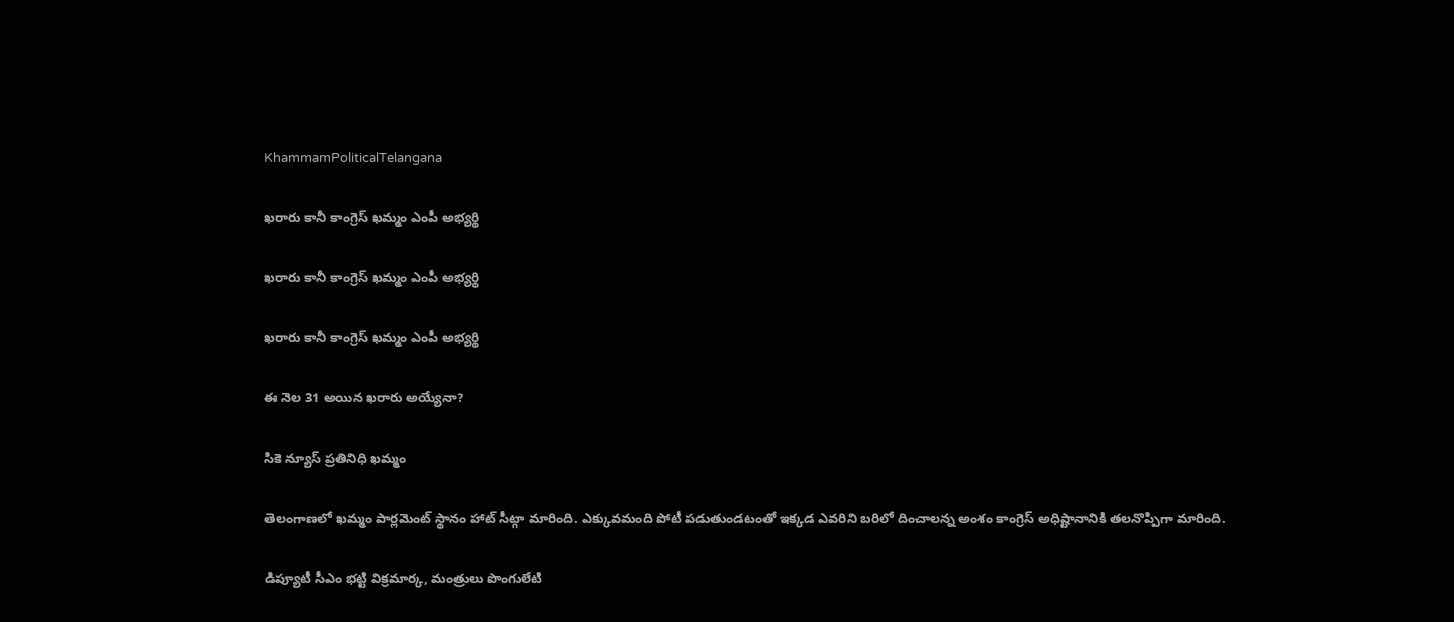KhammamPoliticalTelangana

ఖరారు కానీ కాంగ్రెస్ ఖమ్మం ఎంపీ అభ్యర్థి

ఖరారు కానీ కాంగ్రెస్ ఖమ్మం ఎంపీ అభ్యర్థి

ఖరారు కానీ కాంగ్రెస్ ఖమ్మం ఎంపీ అభ్యర్థి

ఈ నెల 31 అయిన ఖరారు అయ్యేనా?

సికె న్యూస్ ప్రతినిధి ఖమ్మం

తెలంగాణలో ఖమ్మం పార్లమెంట్ స్థానం హాట్ సీట్గా మారింది. ఎక్కువమంది పోటీ పడుతుండటంతో ఇక్కడ ఎవరిని బరిలో దించాలన్న అంశం కాంగ్రెస్ అధిష్టానానికి తలనొప్పిగా మారింది.

డిప్యూటీ సీఎం భట్టి విక్రమార్క, మంత్రులు పొంగులేటి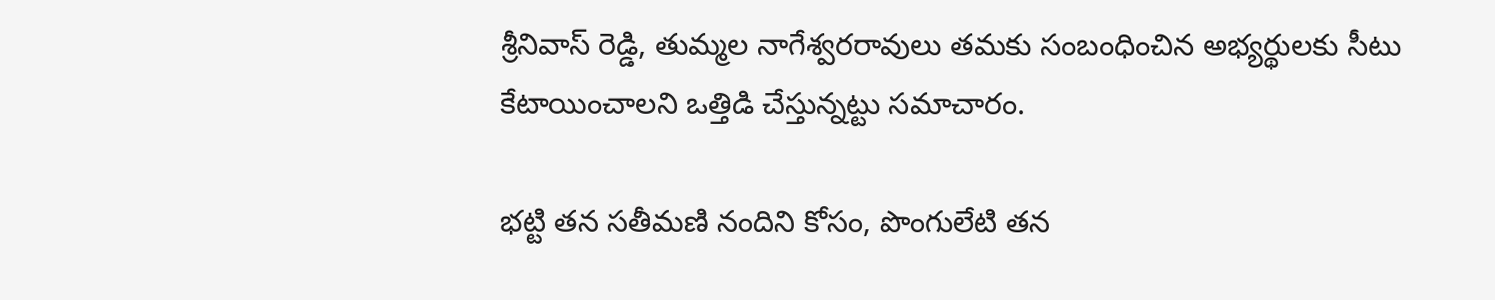శ్రీనివాస్ రెడ్డి, తుమ్మల నాగేశ్వరరావులు తమకు సంబంధించిన అభ్యర్థులకు సీటు కేటాయించాలని ఒత్తిడి చేస్తున్నట్టు సమాచారం.

భట్టి తన సతీమణి నందిని కోసం, పొంగులేటి తన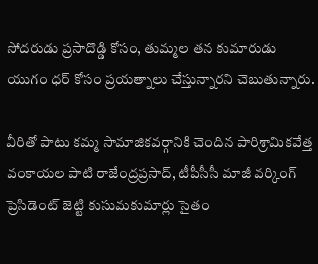సోదరుడు ప్రసాదొడ్డి కోసం, తుమ్మల తన కుమారుడు యుగం ధర్ కోసం ప్రయత్నాలు చేస్తున్నారని చెబుతున్నారు.

వీరితో పాటు కమ్మ సామాజికవర్గానికి చెందిన పారిశ్రామికవేత్త వంకాయల పాటి రాజేంద్రప్రసాద్, టీపీసీసీ మాజీ వర్కింగ్ ప్రెసిడెంట్ జెట్టి కుసుమకుమార్లు సైతం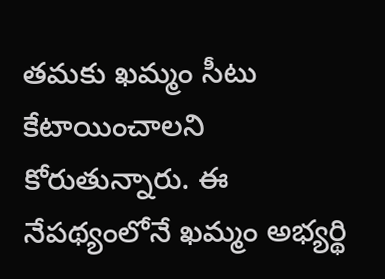తమకు ఖమ్మం సీటు కేటాయించాలని కోరుతున్నారు. ఈ నేపథ్యంలోనే ఖమ్మం అభ్యర్థి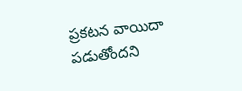ప్రకటన వాయిదా పడుతోందని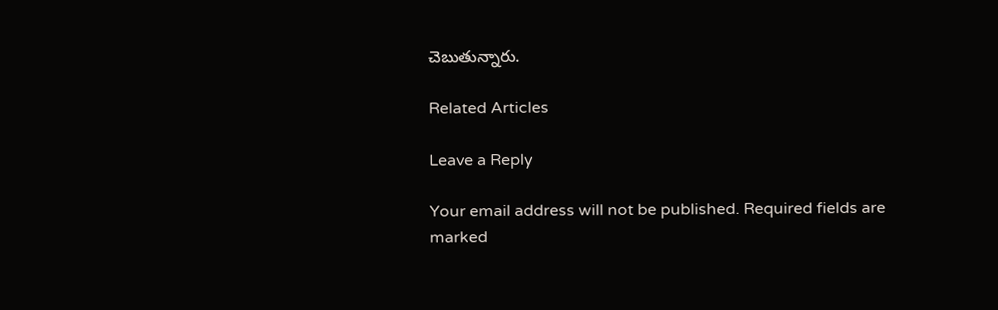చెబుతున్నారు.

Related Articles

Leave a Reply

Your email address will not be published. Required fields are marked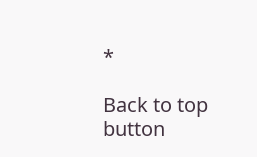*

Back to top button